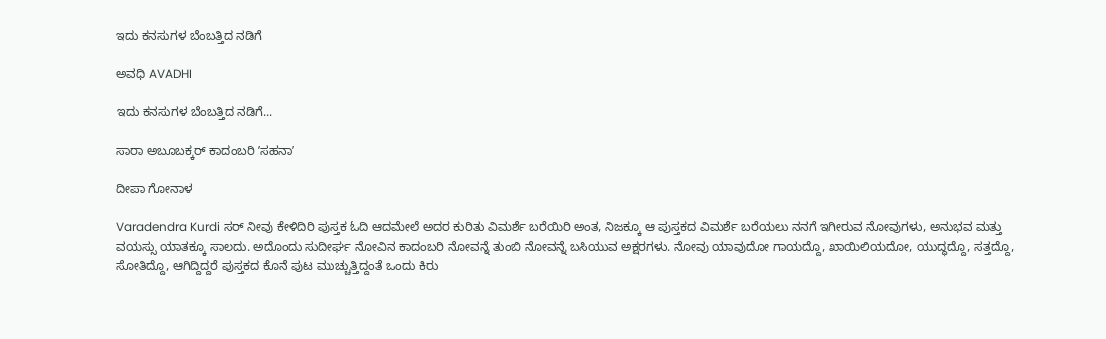ಇದು ಕನಸುಗಳ ಬೆಂಬತ್ತಿದ ನಡಿಗೆ‍

ಅವಧಿ AVADHI

ಇದು ಕನಸುಗಳ ಬೆಂಬತ್ತಿದ ನಡಿಗೆ...

ಸಾರಾ ಅಬೂಬಕ್ಕರ್ ಕಾದಂಬರಿ ʼಸಹನಾʼ

ದೀಪಾ ಗೋನಾಳ

Varadendra Kurdi ಸರ್ ನೀವು ಕೇಳಿದಿರಿ ಪುಸ್ತಕ ಓದಿ ಆದಮೇಲೆ ಅದರ ಕುರಿತು ವಿಮರ್ಶೆ ಬರೆಯಿರಿ ಅಂತ, ನಿಜಕ್ಕೂ ಆ ಪುಸ್ತಕದ ವಿಮರ್ಶೆ ಬರೆಯಲು ನನಗೆ ಇಗೀರುವ ನೋವುಗಳು, ಅನುಭವ‌ ಮತ್ತು ವಯಸ್ಸು ಯಾತಕ್ಕೂ ಸಾಲದು. ಅದೊಂದು ಸುದೀರ್ಘ ನೋವಿನ‌ ಕಾದಂಬರಿ ನೋವನ್ನೆ ತುಂಬಿ ನೋವನ್ನೆ ಬಸಿಯುವ ಅಕ್ಷರಗಳು. ನೋವು ಯಾವುದೋ ಗಾಯದ್ದೊ, ಖಾಯಿಲಿಯದೋ, ಯುದ್ಧದ್ದೊ, ಸತ್ತದ್ದೊ, ಸೋತಿದ್ದೊ, ಆಗಿದ್ದಿದ್ದರೆ ಪುಸ್ತಕದ ಕೊನೆ‌ ಪುಟ ಮುಚ್ಚುತ್ತಿದ್ದಂತೆ ಒಂದು ಕಿರು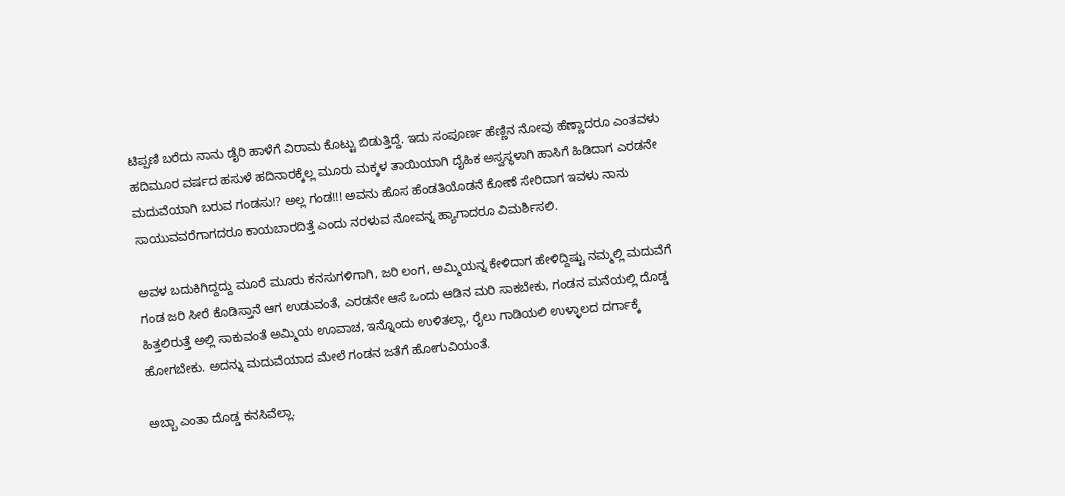ಟಿಪ್ಪಣಿ ಬರೆದು ನಾನು ಡೈರಿ ಹಾಳೆಗೆ ವಿರಾಮ ಕೊಟ್ಟು ಬಿಡುತ್ತಿದ್ದೆ. ಇದು ಸಂಪೂರ್ಣ ಹೆಣ್ಣಿನ ನೋವು ಹೆಣ್ಣಾದರೂ ಎಂತವಳು ಹದಿಮೂರ ವರ್ಷದ ಹಸುಳೆ ಹದಿನಾರಕ್ಕೆಲ್ಲ ಮೂರು ಮಕ್ಕಳ ತಾಯಿಯಾಗಿ ದೈಹಿಕ ಅಸ್ವಸ್ಥಳಾಗಿ ಹಾಸಿಗೆ ಹಿಡಿದಾಗ ಎರಡನೇ ಮದುವೆಯಾಗಿ ಬರುವ ಗಂಡಸು!? ಅಲ್ಲ ಗಂಡ!!! ಅವನು ಹೊಸ ಹೆಂಡತಿಯೊಡನೆ ಕೋಣೆ‌ ಸೇರಿದಾಗ ಇವಳು ನಾನು ಸಾಯುವವರೆಗಾಗದರೂ ಕಾಯಬಾರದಿತ್ತೆ ಎಂದು ನರಳುವ ನೋವನ್ನ ಹ್ಯಾಗಾದರೂ ವಿಮರ್ಶಿಸಲಿ.

ಅವಳ ಬದುಕಿಗಿದ್ದದ್ದು ಮೂರೆ ಮೂರು ಕನಸುಗಳಿಗಾಗಿ, ಜರಿ ಲಂಗ, ಅಮ್ಮಿಯನ್ನ ಕೇಳಿದಾಗ ಹೇಳಿದ್ದಿಷ್ಟು ನಮ್ಮಲ್ಲಿ ಮದುವೆಗೆ ಗಂಡ ಜರಿ‌ ಸೀರೆ ಕೊಡಿಸ್ತಾನೆ ಆಗ ಉಡುವಂತೆ, ಎರಡನೇ ಆಸೆ ಒಂದು ಆಡಿನ ಮರಿ ಸಾಕಬೇಕು, ಗಂಡನ ಮನೆಯಲ್ಲಿ ದೊಡ್ಡ ಹಿತ್ತಲಿರುತ್ತೆ ಅಲ್ಲಿ ಸಾಕುವಂತೆ ಅಮ್ಮಿಯ ಊವಾಚ, ಇನ್ನೊಂದು ಉಳಿತಲ್ಲಾ, ರೈಲು ಗಾಡಿಯಲಿ ಉಳ್ಳಾಲದ ದರ್ಗಾಕ್ಕೆ ಹೋಗಬೇಕು. ಅದನ್ನು ಮದುವೆಯಾದ ಮೇಲೆ‌ ಗಂಡನ‌ ಜತೆಗೆ ಹೋಗುವಿಯಂತೆ.

ಅಬ್ಬಾ ಎಂತಾ ದೊಡ್ಡ ಕನಸಿವೆಲ್ಲಾ.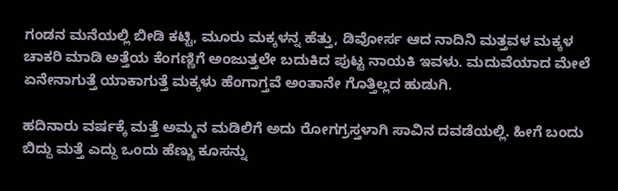ಗಂಡನ ಮನೆಯಲ್ಲಿ ಬೀಡಿ ಕಟ್ಟಿ, ಮೂರು ಮಕ್ಕಳನ್ನ ಹೆತ್ತು, ಡಿವೋರ್ಸ ಆದ ನಾದಿನಿ ಮತ್ತವಳ ಮಕ್ಕಳ ಚಾಕರಿ ಮಾಡಿ ಅತ್ತೆಯ ಕೆಂಗಣ್ಣಿಗೆ ಅಂಜುತ್ತಲೇ ಬದುಕಿದ ಪುಟ್ಟ ನಾಯಕಿ ಇವಳು. ಮದುವೆಯಾದ ಮೇಲೆ ಏನೇನಾಗುತ್ತೆ ಯಾಕಾಗುತ್ತೆ ಮಕ್ಕಳು ಹೆಂಗಾಗ್ತವೆ ಅಂತಾನೇ ಗೊತ್ತಿಲ್ಲದ ಹುಡುಗಿ.

ಹದಿನಾರು ವರ್ಷಕ್ಕೆ ಮತ್ತೆ ಅಮ್ಮನ ಮಡಿಲಿಗೆ ಅದು ರೋಗಗ್ರಸ್ತಳಾಗಿ‌ ಸಾವಿನ ದವಡೆಯಲ್ಲಿ‌. ಹೀಗೆ ಬಂದು ಬಿದ್ದು ಮತ್ತೆ ಎದ್ದು ಒಂದು ಹೆಣ್ಣು ಕೂಸನ್ನು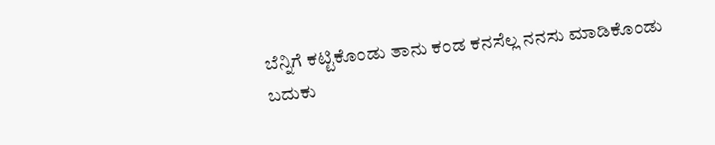ಬೆನ್ನಿಗೆ ಕಟ್ಟಿಕೊಂಡು ತಾನು ಕಂಡ ಕನಸೆಲ್ಲ ನನಸು ಮಾಡಿಕೊಂಡು ಬದುಕು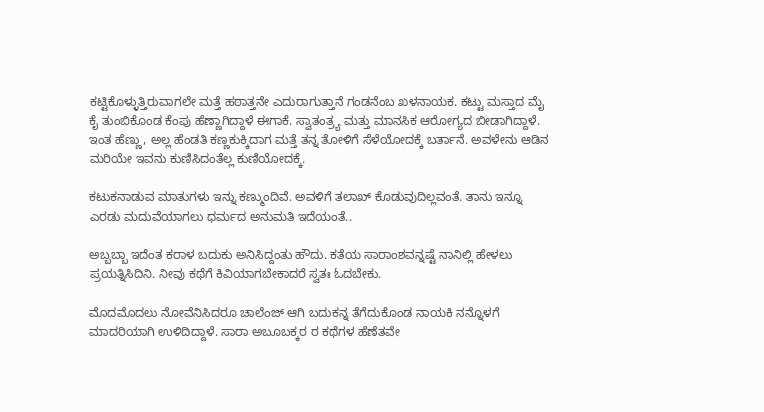ಕಟ್ಟಿಕೊಳ್ಳುತ್ತಿರುವಾಗಲೇ ಮತ್ತೆ ಹಠಾತ್ತನೇ ಎದುರಾಗುತ್ತಾನೆ‌‌ ಗಂಡನೆಂಬ ಖಳನಾಯಕ. ಕಟ್ಟು ಮಸ್ತಾದ ಮೈ ಕೈ ತುಂಬಿಕೊಂಡ ಕೆಂಪು ಹೆಣ್ಣಾಗಿದ್ದಾಳೆ ಈಗಾಕೆ. ಸ್ವಾತಂತ್ರ್ಯ ಮತ್ತು ಮಾನಸಿಕ ಆರೋಗ್ಯದ ಬೀಡಾಗಿದ್ದಾಳೆ. ಇಂತ ಹೆಣ್ಣು, ಅಲ್ಲ ಹೆಂಡತಿ ಕಣ್ಣಕುಕ್ಕಿದಾಗ ಮತ್ತೆ ತನ್ನ ತೋಳಿಗೆ ಸೆಳೆಯೋದಕ್ಕೆ ಬರ್ತಾನೆ‌. ಅವಳೇನು ಆಡಿನ ಮರಿಯೇ ಇವನು ಕುಣಿಸಿದಂತೆಲ್ಲ ಕುಣಿಯೋದಕ್ಕೆ.

ಕಟುಕನಾಡುವ ಮಾತುಗಳು ಇನ್ನು ಕಣ್ಮುಂದಿವೆ. ಅವಳಿಗೆ ತಲಾಖ್ ಕೊಡುವುದಿಲ್ಲವಂತೆ. ತಾನು ಇನ್ನೂ ಎರಡು ಮದುವೆಯಾಗಲು ಧರ್ಮದ ಅನುಮತಿ ಇದೆಯಂತೆ..

ಅಬ್ಬಬ್ಬಾ ಇದೆಂತ ಕರಾಳ ಬದುಕು ಅನಿಸಿದ್ದಂತು ಹೌದು. ಕತೆಯ ಸಾರಾಂಶವನ್ನಷ್ಟೆ ನಾನಿಲ್ಲಿ ಹೇಳಲು ಪ್ರಯತ್ನಿಸಿದಿನಿ. ನೀವು ಕಥೆಗೆ ಕಿವಿಯಾಗಬೇಕಾದರೆ ಸ್ವತಃ ಓದಬೇಕು.

ಮೊದಮೊದಲು ನೋವೆನಿಸಿದರೂ ಚಾಲೆಂಜ್ ಆಗಿ ಬದುಕನ್ನ ತೆಗೆದುಕೊಂಡ ನಾಯಕಿ ನನ್ನೊಳಗೆ ಮಾದರಿಯಾಗಿ ಉಳಿದಿದ್ದಾಳೆ. ಸಾರಾ ಅಬೂಬಕ್ಕರ ರ ಕಥೆಗಳ ಹೆಣೆತವೇ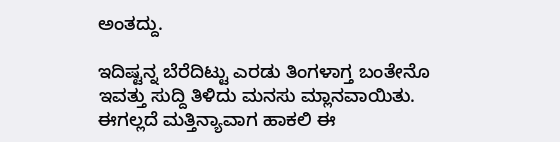ಅಂತದ್ದು.

ಇದಿಷ್ಟನ್ನ ಬೆರೆದಿಟ್ಟು ಎರಡು ತಿಂಗಳಾಗ್ತ ಬಂತೇನೊ ಇವತ್ತು ಸುದ್ದಿ ತಿಳಿದು ಮನಸು ಮ್ಲಾನವಾಯಿತು. ಈಗಲ್ಲದೆ ಮತ್ತಿನ್ಯಾವಾಗ ಹಾಕಲಿ ಈ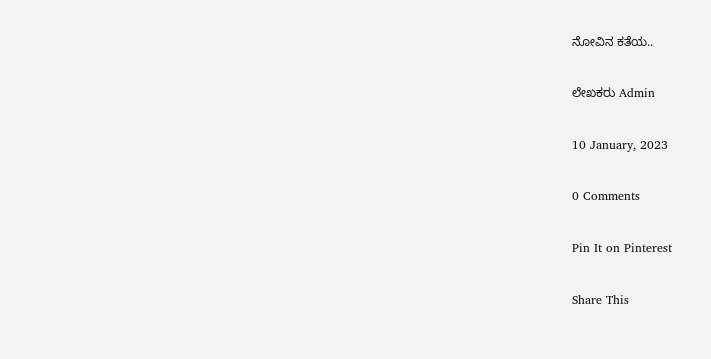ನೋವಿನ‌‌ ಕತೆಯ..

ಲೇಖಕರು Admin

10 January, 2023

0 Comments

Pin It on Pinterest

Share This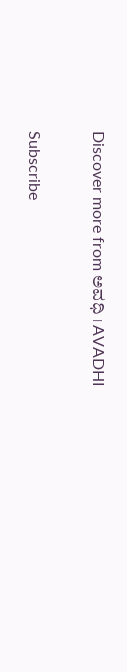Discover more from ಅವಧಿ । AVADHI

Subscribe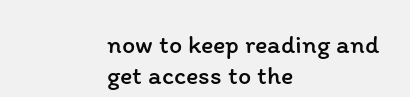now to keep reading and get access to the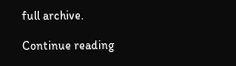full archive.

Continue reading